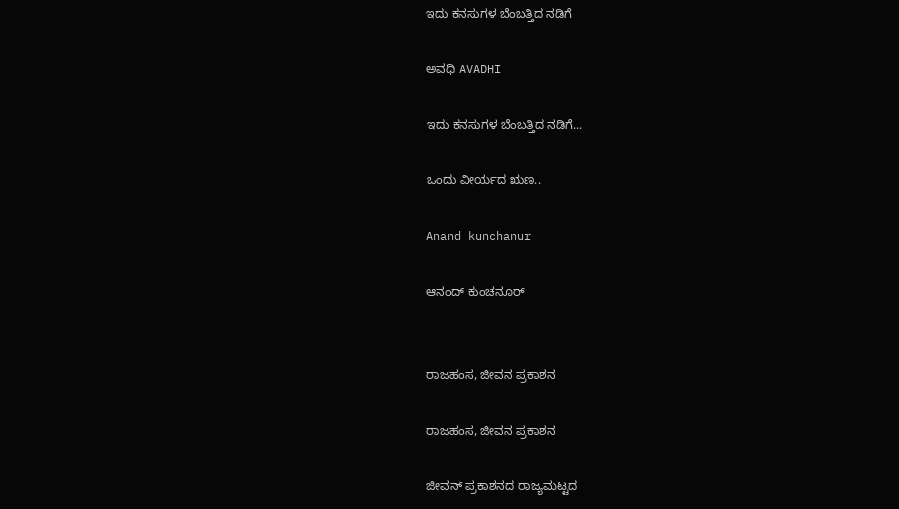ಇದು ಕನಸುಗಳ ಬೆಂಬತ್ತಿದ ನಡಿಗೆ‍

ಅವಧಿ AVADHI

ಇದು ಕನಸುಗಳ ಬೆಂಬತ್ತಿದ ನಡಿಗೆ...

ಒಂದು ವೀರ್ಯದ ಋಣ..

Anand kunchanur

ಆನಂದ್ ಕುಂಚನೂರ್


ರಾಜಹಂಸ, ಜೀವನ ಪ್ರಕಾಶನ

ರಾಜಹಂಸ, ಜೀವನ ಪ್ರಕಾಶನ

ಜೀವನ್ ಪ್ರಕಾಶನದ ರಾಜ್ಯಮಟ್ಟದ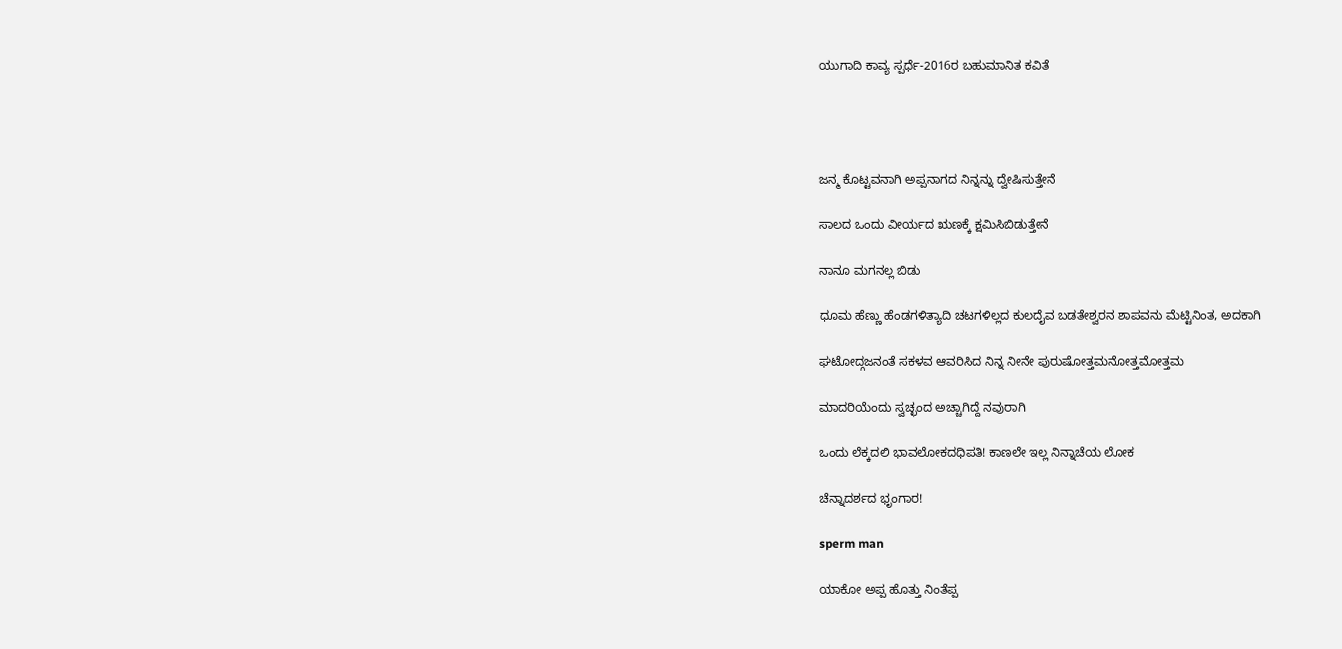ಯುಗಾದಿ ಕಾವ್ಯ ಸ್ಪರ್ಧೆ-2016ರ ಬಹುಮಾನಿತ ಕವಿತೆ




ಜನ್ಮ ಕೊಟ್ಟವನಾಗಿ ಅಪ್ಪನಾಗದ ನಿನ್ನನ್ನು ದ್ವೇಷಿಸುತ್ತೇನೆ

ಸಾಲದ ಒಂದು ವೀರ್ಯದ ಋಣಕ್ಕೆ ಕ್ಷಮಿಸಿಬಿಡುತ್ತೇನೆ

ನಾನೂ ಮಗನಲ್ಲ ಬಿಡು

ಧೂಮ ಹೆಣ್ಣು ಹೆಂಡಗಳಿತ್ಯಾದಿ ಚಟಗಳಿಲ್ಲದ ಕುಲದೈವ ಬಡತೇಶ್ವರನ ಶಾಪವನು ಮೆಟ್ಟಿನಿಂತ, ಅದಕಾಗಿ

ಘಟೋದ್ಗಜನಂತೆ ಸಕಳವ ಆವರಿಸಿದ ನಿನ್ನ ನೀನೇ ಪುರುಷೋತ್ತಮನೋತ್ತಮೋತ್ತಮ

ಮಾದರಿಯೆಂದು ಸ್ವಚ್ಛಂದ ಅಚ್ಚಾಗಿದ್ದೆ ನವುರಾಗಿ

ಒಂದು ಲೆಕ್ಕದಲಿ ಭಾವಲೋಕದಧಿಪತಿ! ಕಾಣಲೇ ಇಲ್ಲ ನಿನ್ನಾಚೆಯ ಲೋಕ

ಚೆನ್ನಾದರ್ಶದ ಭೃಂಗಾರ!

sperm man

ಯಾಕೋ ಅಪ್ಪ ಹೊತ್ತು ನಿಂತೆಪ್ಪ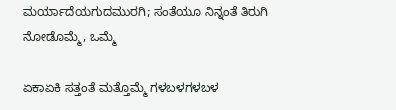ಮರ್ಯಾದೆಯಗುದಮುರಗಿ; ಸಂತೆಯೂ ನಿನ್ನಂತೆ ತಿರುಗಿ ನೋಡೊಮ್ಮೆ, ಒಮ್ಮೆ

ಏಕಾಏಕಿ ಸತ್ತಂತೆ ಮತ್ತೊಮ್ಮೆ ಗಳಬಳಗಳಬಳ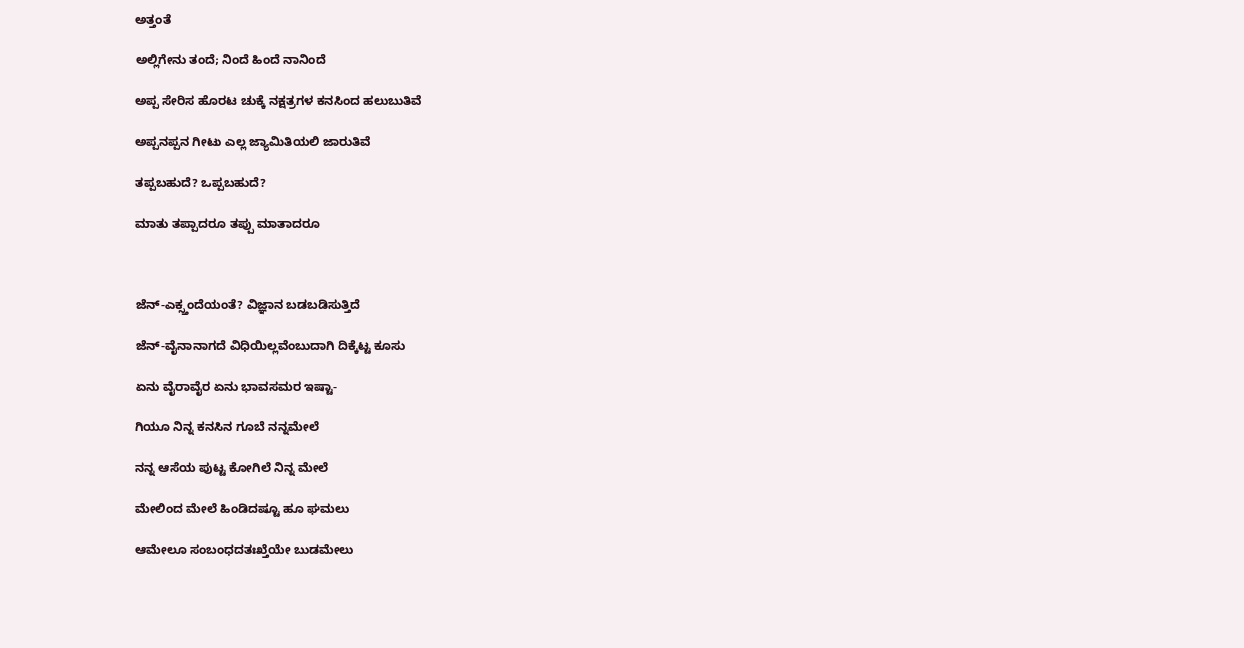ಅತ್ತಂತೆ

ಅಲ್ಲಿಗೇನು ತಂದೆ; ನಿಂದೆ ಹಿಂದೆ ನಾನಿಂದೆ

ಅಪ್ಪ ಸೇರಿಸ ಹೊರಟ ಚುಕ್ಕೆ ನಕ್ಷತ್ರಗಳ ಕನಸಿಂದ ಹಲುಬುತಿವೆ

ಅಪ್ಪನಪ್ಪನ ಗೀಟು ಎಲ್ಲ ಜ್ಯಾಮಿತಿಯಲಿ ಜಾರುತಿವೆ

ತಪ್ಪಬಹುದೆ? ಒಪ್ಪಬಹುದೆ?

ಮಾತು ತಪ್ಪಾದರೂ ತಪ್ಪು ಮಾತಾದರೂ



ಜೆನ್-ಎಕ್ಸ್ತಂದೆಯಂತೆ? ವಿಜ್ಞಾನ ಬಡಬಡಿಸುತ್ತಿದೆ

ಜೆನ್-ವೈನಾನಾಗದೆ ವಿಧಿಯಿಲ್ಲವೆಂಬುದಾಗಿ ದಿಕ್ಕೆಟ್ಟ ಕೂಸು

ಏನು ವೈರಾವೈರ ಏನು ಭಾವಸಮರ ಇಷ್ಟಾ-

ಗಿಯೂ ನಿನ್ನ ಕನಸಿನ ಗೂಬೆ ನನ್ನಮೇಲೆ

ನನ್ನ ಆಸೆಯ ಪುಟ್ಟ ಕೋಗಿಲೆ ನಿನ್ನ ಮೇಲೆ

ಮೇಲಿಂದ ಮೇಲೆ ಹಿಂಡಿದಷ್ಟೂ ಹೂ ಘಮಲು

ಆಮೇಲೂ ಸಂಬಂಧದತಃಖ್ತೆಯೇ ಬುಡಮೇಲು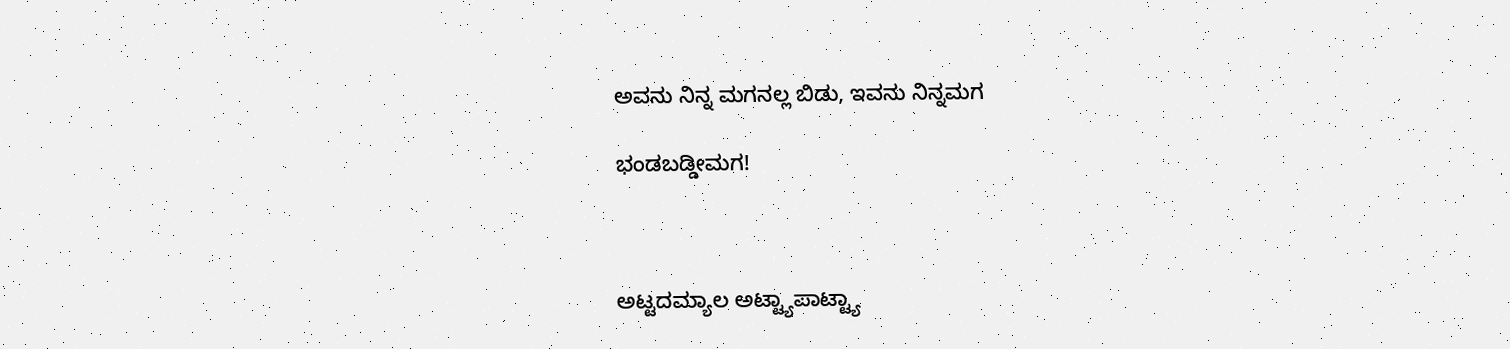ಅವನು ನಿನ್ನ ಮಗನಲ್ಲ ಬಿಡು, ಇವನು ನಿನ್ನಮಗ

ಭಂಡಬಡ್ಡೀಮಗ!



ಅಟ್ಟದಮ್ಯಾಲ ಅಟ್ಟ್ಯಾಪಾಟ್ಟ್ಯಾ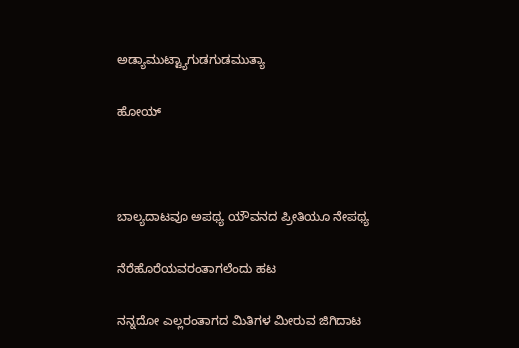ಅಡ್ಯಾಮುಟ್ಟ್ಯಾಗುಡಗುಡಮುತ್ಯಾ

ಹೋಯ್



ಬಾಲ್ಯದಾಟವೂ ಅಪಥ್ಯ ಯೌವನದ ಪ್ರೀತಿಯೂ ನೇಪಥ್ಯ

ನೆರೆಹೊರೆಯವರಂತಾಗಲೆಂದು ಹಟ

ನನ್ನದೋ ಎಲ್ಲರಂತಾಗದ ಮಿತಿಗಳ ಮೀರುವ ಜಿಗಿದಾಟ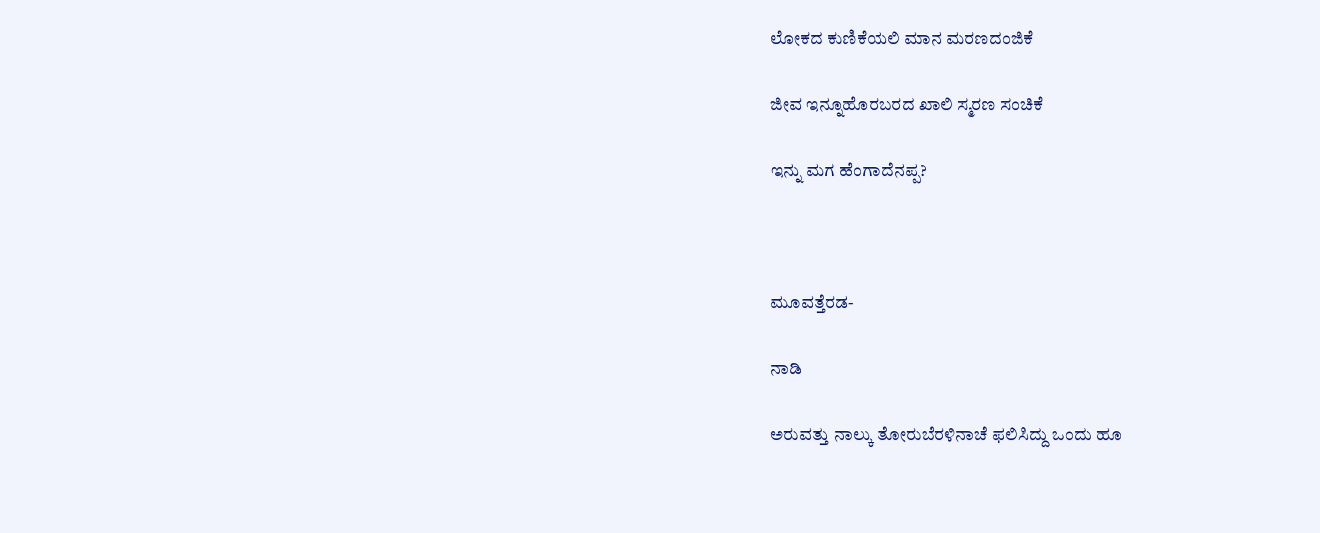ಲೋಕದ ಕುಣಿಕೆಯಲಿ ಮಾನ ಮರಣದಂಜಿಕೆ

ಜೀವ ಇನ್ನೂಹೊರಬರದ ಖಾಲಿ ಸ್ಮರಣ ಸಂಚಿಕೆ

ಇನ್ನು ಮಗ ಹೆಂಗಾದೆನಪ್ಪ?



ಮೂವತ್ತೆರಡ-

ನಾಡಿ

ಅರುವತ್ತು ನಾಲ್ಕು ತೋರುಬೆರಳಿನಾಚೆ ಫಲಿಸಿದ್ದು ಒಂದು ಹೂ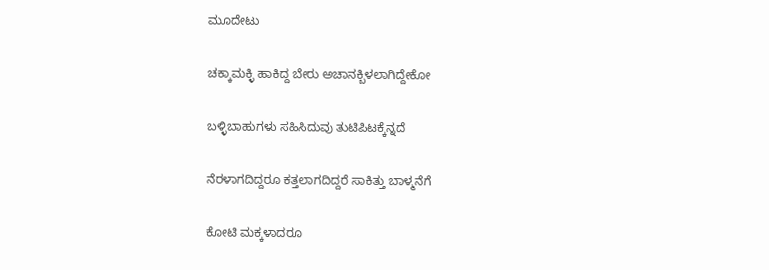ಮೂದೇಟು

ಚಕ್ಕಾಮಕ್ಳಿ ಹಾಕಿದ್ದ ಬೇರು ಅಚಾನಕ್ಬಿಳಲಾಗಿದ್ದೇಕೋ

ಬಳ್ಳಿಬಾಹುಗಳು ಸಹಿಸಿದುವು ತುಟಿಪಿಟಕ್ಕೆನ್ನದೆ

ನೆರಳಾಗದಿದ್ದರೂ ಕತ್ತಲಾಗದಿದ್ದರೆ ಸಾಕಿತ್ತು ಬಾಳ್ಮನೆಗೆ

ಕೋಟಿ ಮಕ್ಕಳಾದರೂ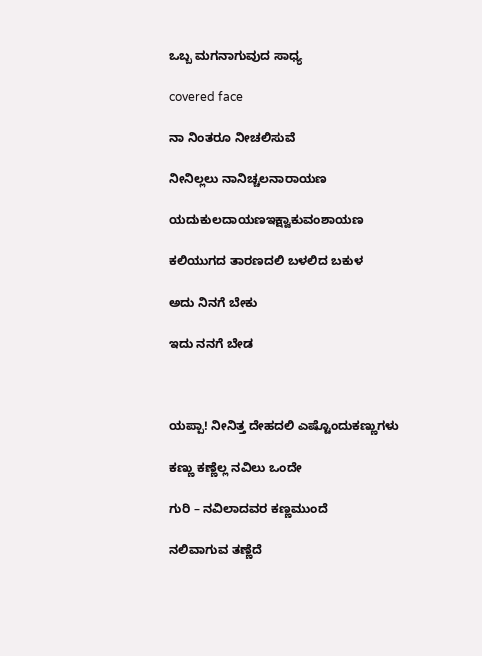ಒಬ್ಬ ಮಗನಾಗುವುದ ಸಾಧ್ಯ

covered face

ನಾ ನಿಂತರೂ ನೀಚಲಿಸುವೆ

ನೀನಿಲ್ಲಲು ನಾನಿಚ್ಚಲನಾರಾಯಣ

ಯದುಕುಲದಾಯಣಇಕ್ಷ್ವಾಕುವಂಶಾಯಣ

ಕಲಿಯುಗದ ತಾರಣದಲಿ ಬಳಲಿದ ಬಕುಳ

ಅದು ನಿನಗೆ ಬೇಕು

ಇದು ನನಗೆ ಬೇಡ



ಯಪ್ಪಾ! ನೀನಿತ್ತ ದೇಹದಲಿ ಎಷ್ಟೊಂದುಕಣ್ಣುಗಳು

ಕಣ್ಣು ಕಣ್ಣೆಲ್ಲ ನವಿಲು ಒಂದೇ

ಗುರಿ – ನವಿಲಾದವರ ಕಣ್ಣಮುಂದೆ

ನಲಿವಾಗುವ ತಣ್ಣೆದೆ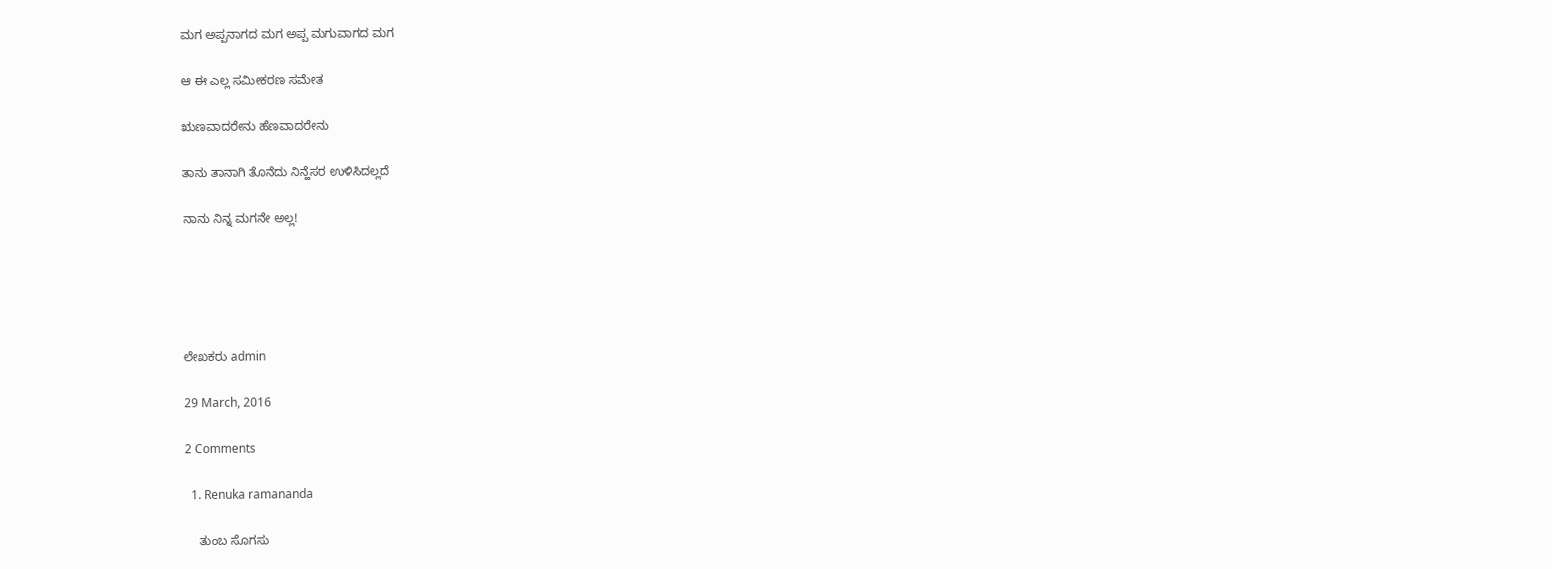ಮಗ ಅಪ್ಪನಾಗದ ಮಗ ಅಪ್ಪ ಮಗುವಾಗದ ಮಗ

ಆ ಈ ಎಲ್ಲ ಸಮೀಕರಣ ಸಮೇತ

ಋಣವಾದರೇನು ಹೆಣವಾದರೇನು

ತಾನು ತಾನಾಗಿ ತೊನೆದು ನಿನ್ಹೆಸರ ಉಳಿಸಿದಲ್ಲದೆ

ನಾನು ನಿನ್ನ ಮಗನೇ ಅಲ್ಲ!





ಲೇಖಕರು admin

29 March, 2016

2 Comments

  1. Renuka ramananda

    ತುಂಬ ಸೊಗಸು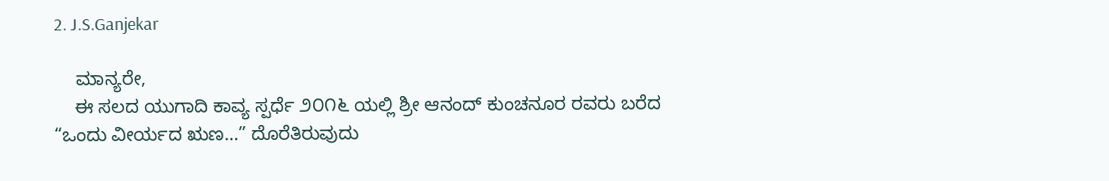2. J.S.Ganjekar

    ಮಾನ್ಯರೇ,
    ಈ ಸಲದ ಯುಗಾದಿ ಕಾವ್ಯ ಸ್ಪರ್ಧೆ ೨೦೧೬ ಯಲ್ಲಿ ಶ್ರೀ ಆನಂದ್ ಕುಂಚನೂರ ರವರು ಬರೆದ “ಒಂದು ವೀರ್ಯದ ಋಣ…” ದೊರೆತಿರುವುದು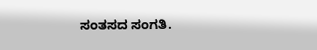ಸಂತಸದ ಸಂಗತಿ.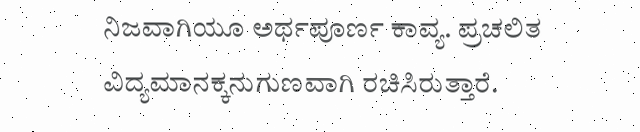ನಿಜವಾಗಿಯೂ ಅರ್ಥಪೂರ್ಣ ಕಾವ್ಯ. ಪ್ರಚಲಿತ ವಿದ್ಯಮಾನಕ್ಕನುಗುಣವಾಗಿ ರಚಿಸಿರುತ್ತಾರೆ.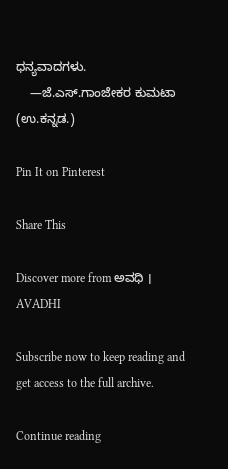ಧನ್ಯವಾದಗಳು.
    —ಜೆ.ಎಸ್.ಗಾಂಜೇಕರ ಕುಮಟಾ (ಉ.ಕನ್ನಡ.)

Pin It on Pinterest

Share This

Discover more from ಅವಧಿ । AVADHI

Subscribe now to keep reading and get access to the full archive.

Continue reading